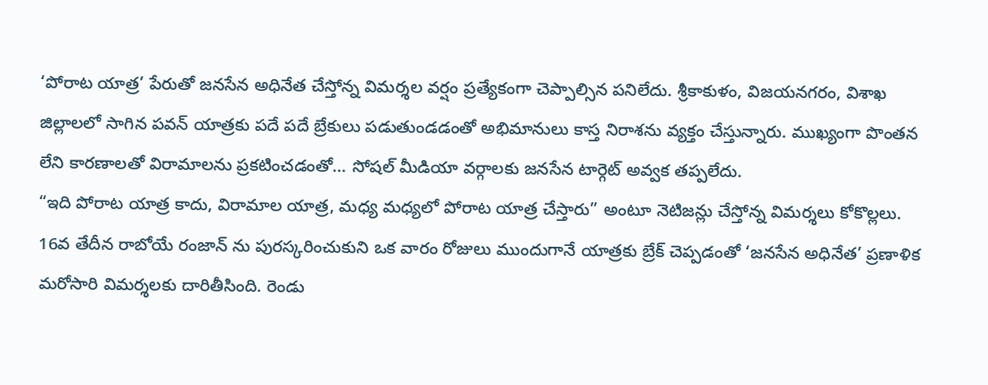‘పోరాట యాత్ర’ పేరుతో జనసేన అధినేత చేస్తోన్న విమర్శల వర్షం ప్రత్యేకంగా చెప్పాల్సిన పనిలేదు. శ్రీకాకుళం, విజయనగరం, విశాఖ జిల్లాలలో సాగిన పవన్ యాత్రకు పదే పదే బ్రేకులు పడుతుండడంతో అభిమానులు కాస్త నిరాశను వ్యక్తం చేస్తున్నారు. ముఖ్యంగా పొంతన లేని కారణాలతో విరామాలను ప్రకటించడంతో… సోషల్ మీడియా వర్గాలకు జనసేన టార్గెట్ అవ్వక తప్పలేదు.
“ఇది పోరాట యాత్ర కాదు, విరామాల యాత్ర, మధ్య మధ్యలో పోరాట యాత్ర చేస్తారు” అంటూ నెటిజన్లు చేస్తోన్న విమర్శలు కోకొల్లలు. 16వ తేదీన రాబోయే రంజాన్ ను పురస్కరించుకుని ఒక వారం రోజులు ముందుగానే యాత్రకు బ్రేక్ చెప్పడంతో ‘జనసేన అధినేత’ ప్రణాళిక మరోసారి విమర్శలకు దారితీసింది. రెండు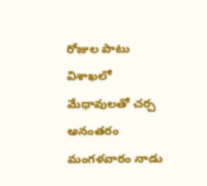రోజుల పాటు విశాఖలో మేధావులతో చర్చ అనంతరం మంగళవారం నాడు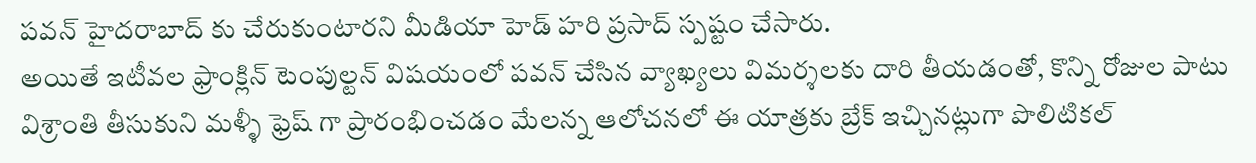పవన్ హైదరాబాద్ కు చేరుకుంటారని మీడియా హెడ్ హరి ప్రసాద్ స్పష్టం చేసారు.
అయితే ఇటీవల ఫ్రాంక్లిన్ టెంపుల్టన్ విషయంలో పవన్ చేసిన వ్యాఖ్యలు విమర్శలకు దారి తీయడంతో, కొన్ని రోజుల పాటు విశ్రాంతి తీసుకుని మళ్ళీ ఫ్రెష్ గా ప్రారంభించడం మేలన్న ఆలోచనలో ఈ యాత్రకు బ్రేక్ ఇచ్చినట్లుగా పొలిటికల్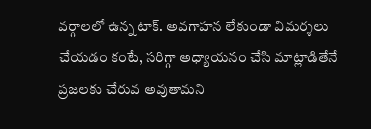వర్గాలలో ఉన్న టాక్. అవగాహన లేకుండా విమర్శలు చేయడం కంటే, సరిగ్గా అధ్యాయనం చేసి మాట్లాడితేనే ప్రజలకు చేరువ అవుతామని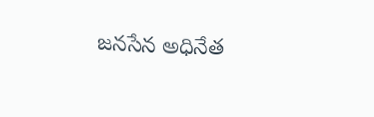జనసేన అధినేత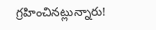గ్రహించినట్లున్నారు!